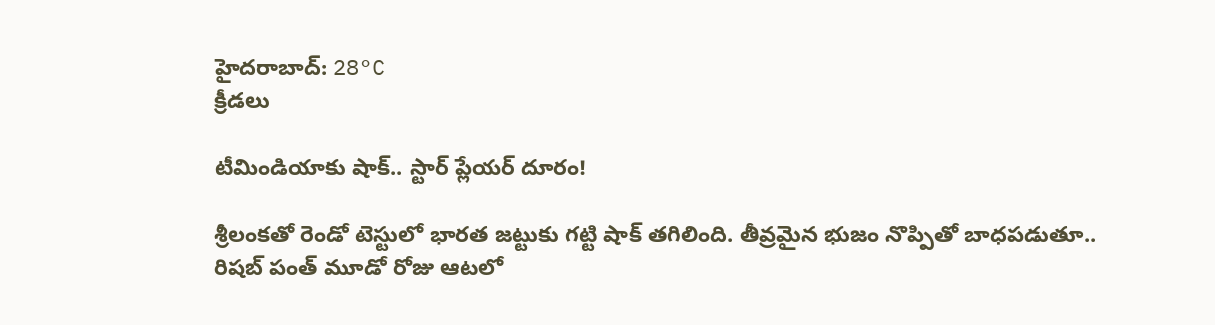హైదరాబాద్: 28°C
క్రీడలు

టీమిండియాకు షాక్.. స్టార్ ప్లేయర్ దూరం!

శ్రీలంకతో రెండో టెస్టులో భారత జట్టుకు గట్టి షాక్ తగిలింది. తీవ్రమైన భుజం నొప్పితో బాధపడుతూ.. రిషబ్ పంత్ మూడో రోజు ఆటలో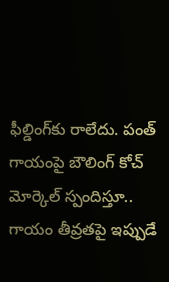ఫీల్డింగ్‌కు రాలేదు. పంత్ గాయంపై బౌలింగ్ కోచ్ మోర్కెల్ స్పందిస్తూ.. గాయం తీవ్రతపై ఇప్పుడే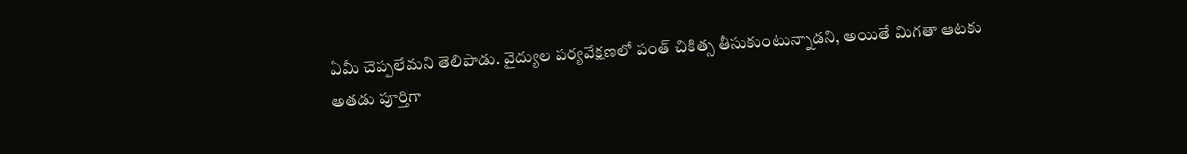ఏమీ చెప్పలేమని తెలిపాడు. వైద్యుల పర్యవేక్షణలో పంత్ చికిత్స తీసుకుంటున్నాడని, అయితే మిగతా ఆటకు అతడు పూర్తిగా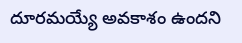దూరమయ్యే అవకాశం ఉందని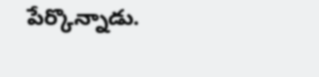పేర్కొన్నాడు.